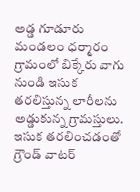అడ్డ గూడూరు మండలం ధర్మారం గ్రామంలో బిక్కేరు వాగు నుండి ఇసుక తరలిస్తున్న లారీలను అడ్డుకున్న గ్రామస్తులు. ఇసుక తరలించడంతో గ్రౌండ్ వాటర్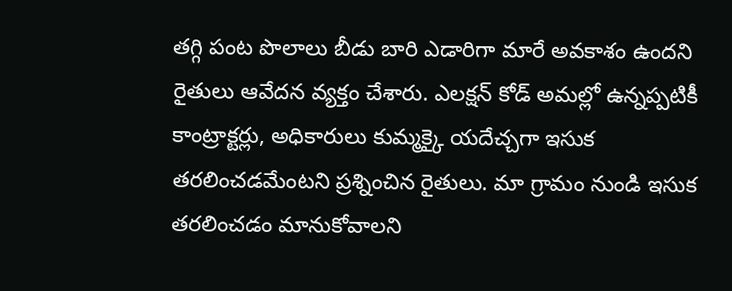తగ్గి పంట పొలాలు బీడు బారి ఎడారిగా మారే అవకాశం ఉందని రైతులు ఆవేదన వ్యక్తం చేశారు. ఎలక్షన్ కోడ్ అమల్లో ఉన్నప్పటికీ కాంట్రాక్టర్లు, అధికారులు కుమ్మక్కై యదేచ్చగా ఇసుక తరలించడమేంటని ప్రశ్నించిన రైతులు. మా గ్రామం నుండి ఇసుక తరలించడం మానుకోవాలని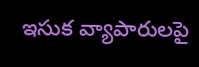ఇసుక వ్యాపారులపై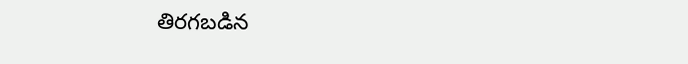తిరగబడిన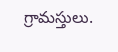గ్రామస్తులు.